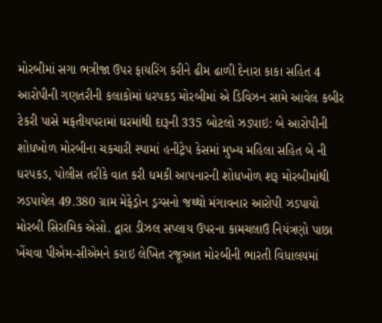મોરબીમાં સગા ભત્રીજા ઉપર ફાયરિંગ કરીને ઢીમ ઢાળી દેનારા કાકા સહિત 4 આરોપીની ગણતરીની કલાકોમાં ધરપકડ મોરબીમાં એ ડિવિઝન સામે આવેલ કબીર ટેકરી પાસે મફતીયપરામાં ઘરમાંથી દારૂની 335 બોટલો ઝડપાઇ: બે આરોપીની શોધખોળ મોરબીના ચકચારી સ્પામાં હનીટ્રેપ કેસમાં મુખ્ય મહિલા સહિત બે ની ધરપકડ, પોલીસ તરીકે વાત કરી ધમકી આપનારની શોધખોળ શરૂ મોરબીમાંથી ઝડપાયેલ 49.380 ગ્રામ મેફેડ્રોન ડ્રગ્સનો જથ્થો મંગાવનાર આરોપી ઝડપાયો મોરબી સિરામિક એસો. દ્વારા ડીઝલ સપ્લાય ઉપરના કામચલાઉ નિયંત્રણો પાછા ખેંચવા પીએમ-સીએમને કરાઇ લેખિત રજૂઆત મોરબીની ભારતી વિધાલયમાં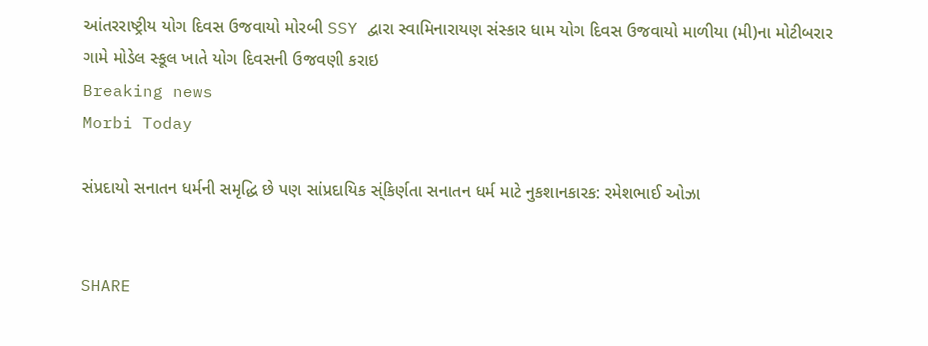આંતરરાષ્ટ્રીય યોગ દિવસ ઉજવાયો મોરબી SSY દ્વારા સ્વામિનારાયણ સંસ્કાર ધામ યોગ દિવસ ઉજવાયો માળીયા (મી)ના મોટીબરાર ગામે મોડેલ સ્કૂલ ખાતે યોગ દિવસની ઉજવણી કરાઇ
Breaking news
Morbi Today

સંપ્રદાયો સનાતન ધર્મની સમૃદ્ધિ છે પણ સાંપ્રદાયિક સ્ંકિર્ણતા સનાતન ધર્મ માટે નુકશાનકારક: રમેશભાઈ ઓઝા


SHARE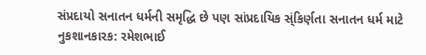સંપ્રદાયો સનાતન ધર્મની સમૃદ્ધિ છે પણ સાંપ્રદાયિક સ્ંકિર્ણતા સનાતન ધર્મ માટે નુકશાનકારક: રમેશભાઈ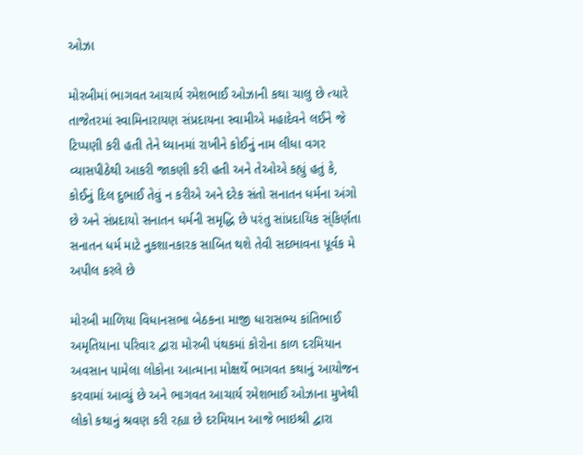ઓઝા

મોરબીમાં ભાગવત આચાર્ય રમેશભાઈ ઓઝાની કથા ચાલુ છે ત્યારે તાજેતરમાં સ્વામિનારાયણ સંપ્રદાયના સ્વામીએ મહાદેવને લઈને જે ટિપ્પણી કરી હતી તેને ધ્યાનમાં રાખીને કોઈનું નામ લીધા વગર વ્યાસપીઠેથી આકરી જાકણી કરી હતી અને તેઓએ કહ્યું હતું કે, કોઈનું દિલ દુભાઈ તેવું ન કરીએ અને દરેક સંતો સનાતન ધર્મના અંગો છે અને સંપ્રદાયો સનાતન ધર્મની સમૃદ્ધિ છે પરંતુ સાંપ્રદાયિક સ્ંકિર્ણતા સનાતન ધર્મ માટે નુકશાનકારક સાબિત થશે તેવી સદભાવના પૂર્વક મે અપીલ કરલે છે

મોરબી માળિયા વિધાનસભા બેઠકના માજી ધારાસભ્ય કાંતિભાઈ અમૃતિયાના પરિવાર દ્વારા મોરબી પંથકમાં કોરોના કાળ દરમિયાન અવસાન પામેલા લોકોના આત્માના મોક્ષર્થે ભાગવત કથાનું આયોજન કરવામાં આવ્યું છે અને ભાગવત આચાર્ય રમેશભાઈ ઓઝાના મુખેથી લોકો કથાનું શ્રવણ કરી રહ્યા છે દરમિયાન આજે ભાઇશ્રી દ્વારા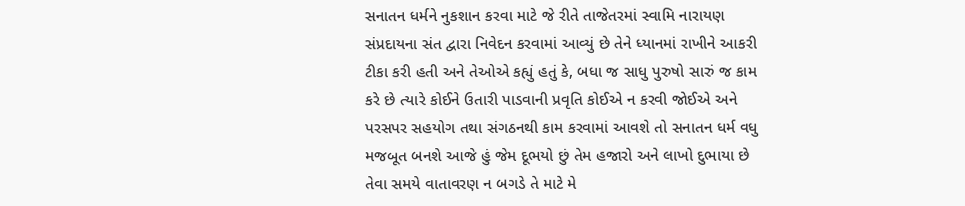સનાતન ધર્મને નુકશાન કરવા માટે જે રીતે તાજેતરમાં સ્વામિ નારાયણ  સંપ્રદાયના સંત દ્વારા નિવેદન કરવામાં આવ્યું છે તેને ધ્યાનમાં રાખીને આકરી ટીકા કરી હતી અને તેઓએ કહ્યું હતું કે, બધા જ સાધુ પુરુષો સારું જ કામ કરે છે ત્યારે કોઈને ઉતારી પાડવાની પ્રવૃતિ કોઈએ ન કરવી જોઈએ અને પરસપર સહયોગ તથા સંગઠનથી કામ કરવામાં આવશે તો સનાતન ધર્મ વધુ મજબૂત બનશે આજે હું જેમ દૂભયો છું તેમ હજારો અને લાખો દુભાયા છે તેવા સમયે વાતાવરણ ન બગડે તે માટે મે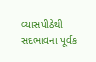વ્યાસપીઠેથી સદભાવના પૂર્વક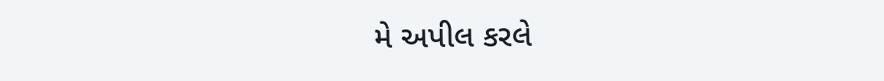મે અપીલ કરલે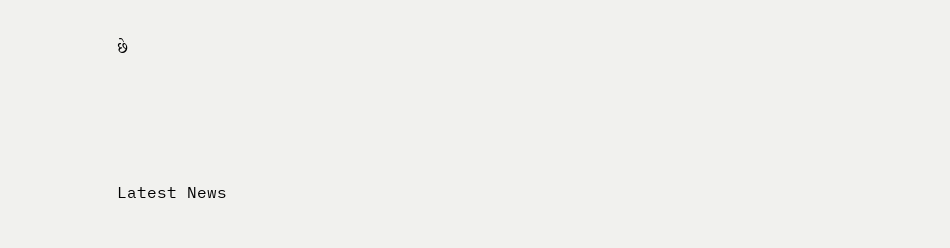છે






Latest News